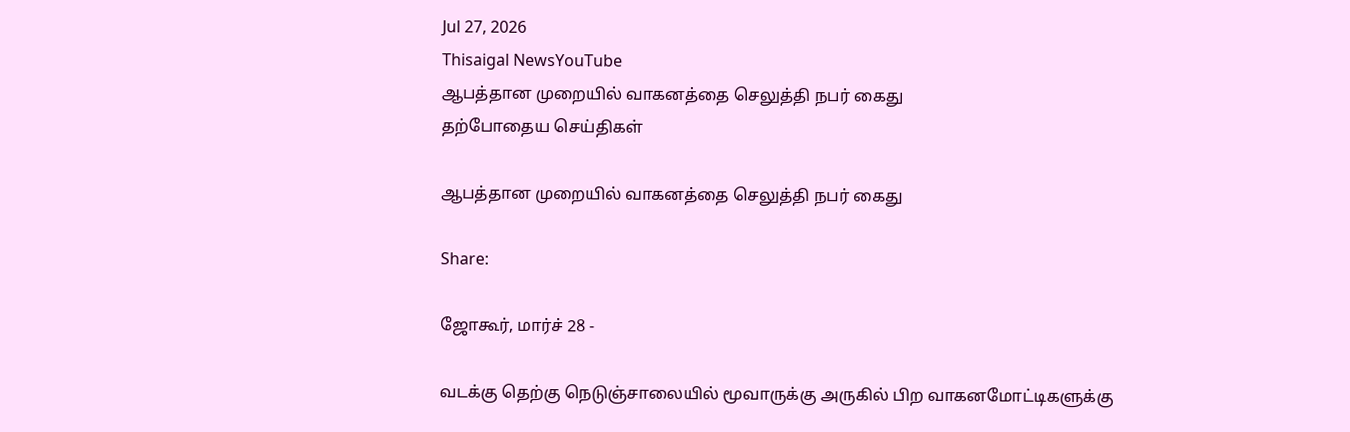Jul 27, 2026
Thisaigal NewsYouTube
ஆபத்தான முறையில் வாகனத்தை செலுத்தி நபர் கைது
தற்போதைய செய்திகள்

ஆபத்தான முறையில் வாகனத்தை செலுத்தி நபர் கைது

Share:

ஜோகூர், மார்ச் 28 -

வடக்கு தெற்கு நெடுஞ்சாலையில் மூவாருக்கு அருகில் பிற வாகனமோட்டிகளுக்கு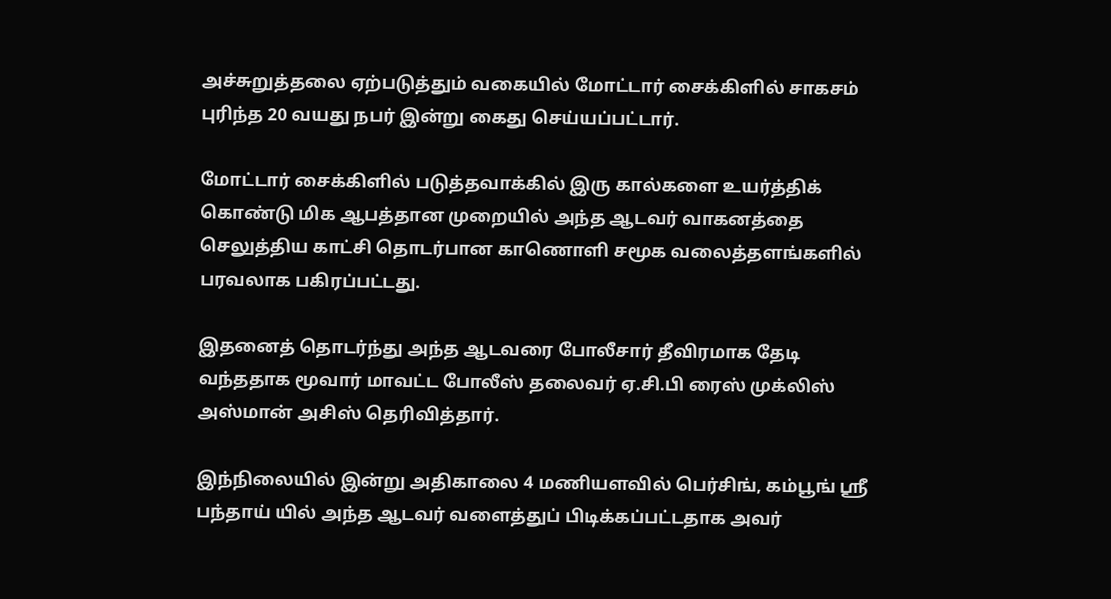அச்சுறுத்தலை ஏற்படுத்தும் வகையில் மோட்டார் சைக்கிளில் சாகசம் புரிந்த 20 வயது நபர் இன்று கைது செய்யப்பட்டார்.

மோட்டார் சைக்கிளில் படுத்தவாக்கில் இரு கால்களை உயர்த்திக் கொண்டு மிக ஆபத்தான முறையில் அந்த ஆடவர் வாகனத்தை செலுத்திய காட்சி தொடர்பான காணொளி சமூக வலைத்தளங்களில் பரவலாக பகிரப்பட்டது.

இதனைத் தொடர்ந்து அந்த ஆடவரை போலீசார் தீவிரமாக தேடி வந்ததாக மூவார் மாவட்ட போலீஸ் தலைவர் ஏ.சி.பி ரைஸ் முக்லிஸ் அஸ்மான் அசிஸ் தெரிவித்தார்.

இந்நிலையில் இன்று அதிகாலை 4 மணியளவில் பெர்சிங், கம்பூங் ஶ்ரீ பந்தாய் யில் அந்த ஆடவர் வளைத்துப் பிடிக்கப்பட்டதாக அவர்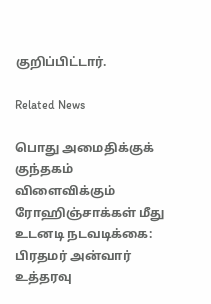குறிப்பிட்டார்.

Related News

பொது அமைதிக்குக் குந்தகம் விளைவிக்கும் ரோஹிஞ்சாக்கள் மீது உடனடி நடவடிக்கை: பிரதமர் அன்வார் உத்தரவு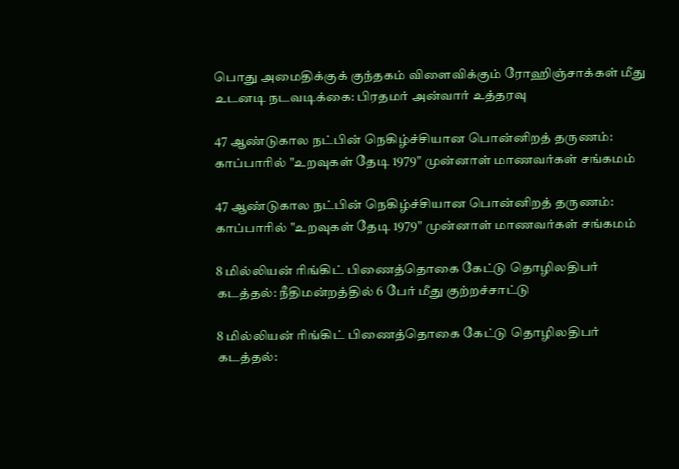பொது அமைதிக்குக் குந்தகம் விளைவிக்கும் ரோஹிஞ்சாக்கள் மீது உடனடி நடவடிக்கை: பிரதமர் அன்வார் உத்தரவு

47 ஆண்டுகால நட்பின் நெகிழ்ச்சியான பொன்னிறத் தருணம்: காப்பாரில் "உறவுகள் தேடி 1979" முன்னாள் மாணவர்கள் சங்கமம்

47 ஆண்டுகால நட்பின் நெகிழ்ச்சியான பொன்னிறத் தருணம்: காப்பாரில் "உறவுகள் தேடி 1979" முன்னாள் மாணவர்கள் சங்கமம்

8 மில்லியன் ரிங்கிட் பிணைத்தொகை கேட்டு தொழிலதிபர் கடத்தல்: நீதிமன்றத்தில் 6 பேர் மீது குற்றச்சாட்டு

8 மில்லியன் ரிங்கிட் பிணைத்தொகை கேட்டு தொழிலதிபர் கடத்தல்: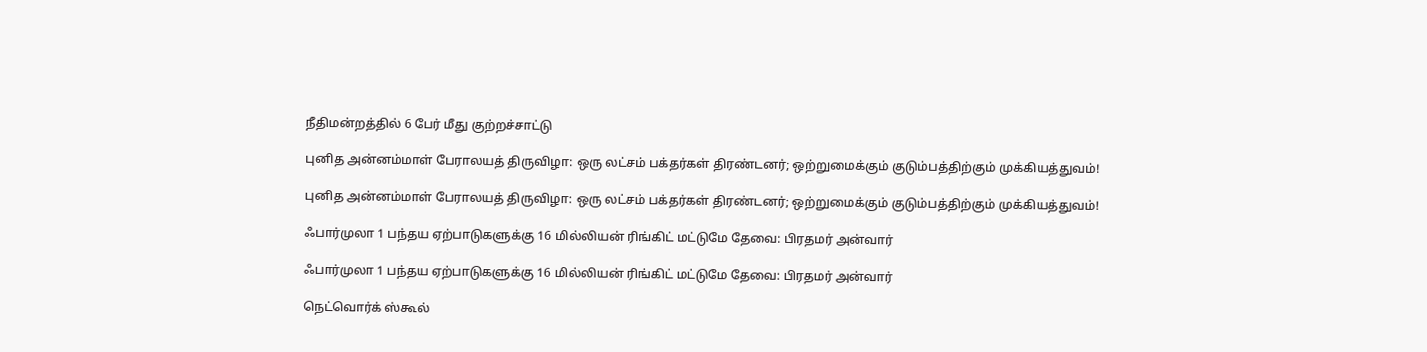நீதிமன்றத்தில் 6 பேர் மீது குற்றச்சாட்டு

புனித அன்னம்மாள் பேராலயத் திருவிழா: ஒரு லட்சம் பக்தர்கள் திரண்டனர்; ஒற்றுமைக்கும் குடும்பத்திற்கும் முக்கியத்துவம்!

புனித அன்னம்மாள் பேராலயத் திருவிழா: ஒரு லட்சம் பக்தர்கள் திரண்டனர்; ஒற்றுமைக்கும் குடும்பத்திற்கும் முக்கியத்துவம்!

ஃபார்முலா 1 பந்தய ஏற்பாடுகளுக்கு 16 மில்லியன் ரிங்கிட் மட்டுமே தேவை: பிரதமர் அன்வார்

ஃபார்முலா 1 பந்தய ஏற்பாடுகளுக்கு 16 மில்லியன் ரிங்கிட் மட்டுமே தேவை: பிரதமர் அன்வார்

நெட்வொர்க் ஸ்கூல்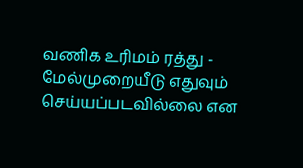வணிக உரிமம் ரத்து - மேல்முறையீடு எதுவும் செய்யப்படவில்லை என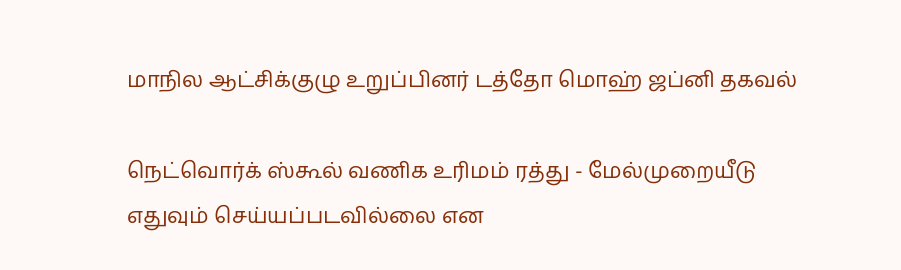மாநில ஆட்சிக்குழு உறுப்பினர் டத்தோ மொஹ் ஜப்னி தகவல்

நெட்வொர்க் ஸ்கூல் வணிக உரிமம் ரத்து - மேல்முறையீடு எதுவும் செய்யப்படவில்லை என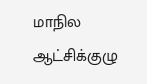மாநில ஆட்சிக்குழு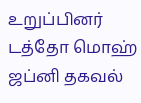உறுப்பினர் டத்தோ மொஹ் ஜப்னி தகவல்